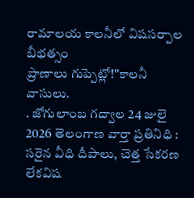రామాలయ కాలనీలో విషసర్పాల బీభత్సం
ప్రాణాలు గుప్పెట్లో!"కాలనీ వాసులు.
. జోగులాంబ గద్వాల 24 జులై 2026 తెలంగాణ వార్తా ప్రతినిధి : సరైన వీధి దీపాలు, చెత్త సేకరణ లేకవిష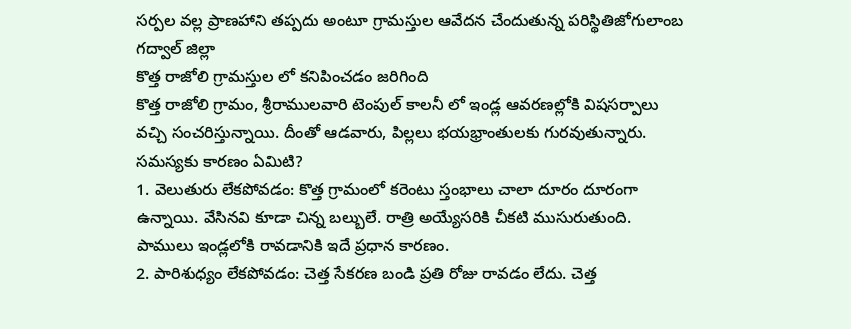సర్పల వల్ల ప్రాణహాని తప్పదు అంటూ గ్రామస్తుల ఆవేదన చేందుతున్న పరిస్థితిజోగులాంబ గద్వాల్ జిల్లా
కొత్త రాజోలి గ్రామస్తుల లో కనిపించడం జరిగింది
కొత్త రాజోలి గ్రామం, శ్రీరాములవారి టెంపుల్ కాలనీ లో ఇండ్ల ఆవరణల్లోకి విషసర్పాలు వచ్చి సంచరిస్తున్నాయి. దీంతో ఆడవారు, పిల్లలు భయభ్రాంతులకు గురవుతున్నారు.
సమస్యకు కారణం ఏమిటి?
1. వెలుతురు లేకపోవడం: కొత్త గ్రామంలో కరెంటు స్తంభాలు చాలా దూరం దూరంగా ఉన్నాయి. వేసినవి కూడా చిన్న బల్బులే. రాత్రి అయ్యేసరికి చీకటి ముసురుతుంది. పాములు ఇండ్లలోకి రావడానికి ఇదే ప్రధాన కారణం.
2. పారిశుధ్యం లేకపోవడం: చెత్త సేకరణ బండి ప్రతి రోజు రావడం లేదు. చెత్త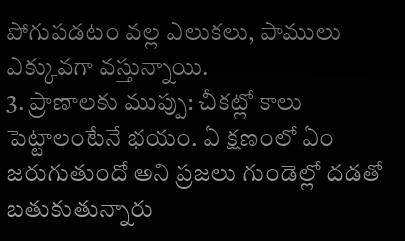పోగుపడటం వల్ల ఎలుకలు, పాములు ఎక్కువగా వస్తున్నాయి.
3. ప్రాణాలకు ముప్పు: చీకట్లో కాలు పెట్టాలంటేనే భయం. ఏ క్షణంలో ఏం జరుగుతుందో అని ప్రజలు గుండెల్లో దడతో బతుకుతున్నారు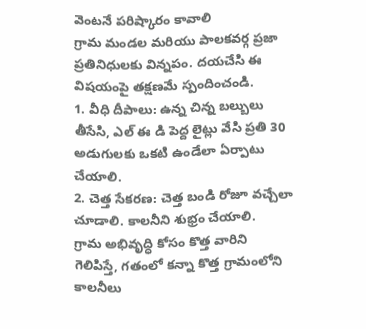వెంటనే పరిష్కారం కావాలి
గ్రామ మండల మరియు పాలకవర్గ ప్రజా ప్రతినిధులకు విన్నపం. దయచేసి ఈ విషయంపై తక్షణమే స్పందించండి.
1. వీధి దీపాలు: ఉన్న చిన్న బల్బులు తీసేసి, ఎల్ ఈ డి పెద్ద లైట్లు వేసి ప్రతి 30 అడుగులకు ఒకటి ఉండేలా ఏర్పాటు చేయాలి.
2. చెత్త సేకరణ: చెత్త బండి రోజూ వచ్చేలా చూడాలి. కాలనీని శుభ్రం చేయాలి.
గ్రామ అభివృద్ధి కోసం కొత్త వారిని గెలిపిస్తే, గతంలో కన్నా కొత్త గ్రామంలోని కాలనీలు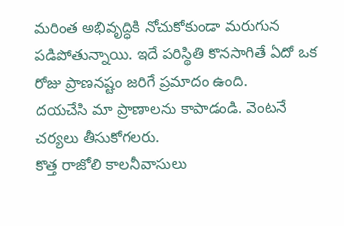మరింత అభివృద్ధికి నోచుకోకుండా మరుగున పడిపోతున్నాయి. ఇదే పరిస్థితి కొనసాగితే ఏదో ఒక రోజు ప్రాణనష్టం జరిగే ప్రమాదం ఉంది.
దయచేసి మా ప్రాణాలను కాపాడండి. వెంటనే చర్యలు తీసుకోగలరు.
కొత్త రాజోలి కాలనీవాసులు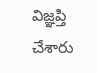విజ్ఞప్తి చేశారు